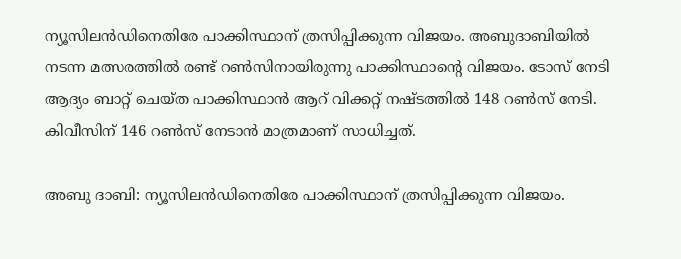ന്യൂസിലന്‍ഡിനെതിരേ പാക്കിസ്ഥാന് ത്രസിപ്പിക്കുന്ന വിജയം. അബുദാബിയില്‍ നടന്ന മത്സരത്തില്‍ രണ്ട് റണ്‍സിനായിരുന്നു പാക്കിസ്ഥാന്റെ വിജയം. ടോസ് നേടി ആദ്യം ബാറ്റ് ചെയ്ത പാക്കിസ്ഥാന്‍ ആറ് വിക്കറ്റ് നഷ്ടത്തില്‍ 148 റണ്‍സ് നേടി. കിവീസിന് 146 റണ്‍സ് നേടാന്‍ മാത്രമാണ് സാധിച്ചത്.

അബു ദാബി: ന്യൂസിലന്‍ഡിനെതിരേ പാക്കിസ്ഥാന് ത്രസിപ്പിക്കുന്ന വിജയം.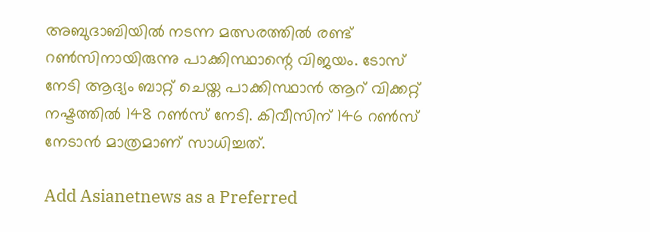അബുദാബിയില്‍ നടന്ന മത്സരത്തില്‍ രണ്ട് റണ്‍സിനായിരുന്നു പാക്കിസ്ഥാന്റെ വിജയം. ടോസ് നേടി ആദ്യം ബാറ്റ് ചെയ്ത പാക്കിസ്ഥാന്‍ ആറ് വിക്കറ്റ് നഷ്ടത്തില്‍ 148 റണ്‍സ് നേടി. കിവീസിന് 146 റണ്‍സ് നേടാന്‍ മാത്രമാണ് സാധിച്ചത്.

Add Asianetnews as a Preferred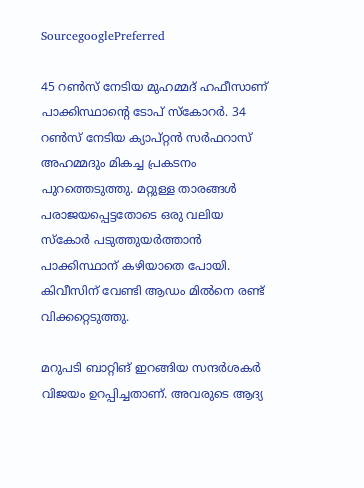SourcegooglePreferred

45 റണ്‍സ് നേടിയ മുഹമ്മദ് ഹഫീസാണ് പാക്കിസ്ഥാന്റെ ടോപ് സ്‌കോറര്‍. 34 റണ്‍സ് നേടിയ ക്യാപ്റ്റന്‍ സര്‍ഫറാസ് അഹമ്മദും മികച്ച പ്രകടനം പുറത്തെടുത്തു. മറ്റുള്ള താരങ്ങള്‍ പരാജയപ്പെട്ടതോടെ ഒരു വലിയ സ്‌കോര്‍ പടുത്തുയര്‍ത്താന്‍ പാക്കിസ്ഥാന് കഴിയാതെ പോയി. കിവീസിന് വേണ്ടി ആഡം മില്‍നെ രണ്ട് വിക്കറ്റെടുത്തു.

മറുപടി ബാറ്റിങ് ഇറങ്ങിയ സന്ദര്‍ശകര്‍ വിജയം ഉറപ്പിച്ചതാണ്. അവരുടെ ആദ്യ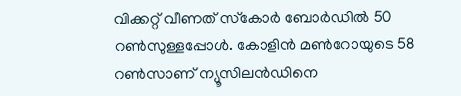വിക്കറ്റ് വീണത് സ്‌കോര്‍ ബോര്‍ഡില്‍ 50 റണ്‍സുള്ളപ്പോള്‍. കോളിന്‍ മണ്‍റോയുടെ 58 റണ്‍സാണ് ന്യൂസിലന്‍ഡിനെ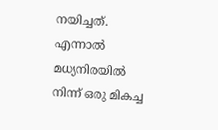നയിച്ചത്. എന്നാല്‍ മധ്യനിരയില്‍ നിന്ന് ഒരു മികച്ച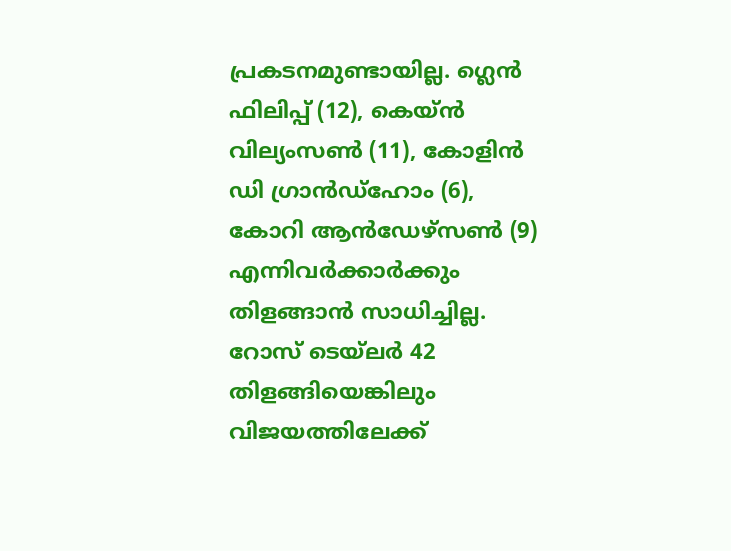പ്രകടനമുണ്ടായില്ല. ഗ്ലെന്‍ ഫിലിപ്പ് (12), കെയ്ന്‍ വില്യംസണ്‍ (11), കോളിന്‍ ഡി ഗ്രാന്‍ഡ്‌ഹോം (6), കോറി ആന്‍ഡേഴ്‌സണ്‍ (9) എന്നിവര്‍ക്കാര്‍ക്കും തിളങ്ങാന്‍ സാധിച്ചില്ല. റോസ് ടെയ്‌ലര്‍ 42 തിളങ്ങിയെങ്കിലും വിജയത്തിലേക്ക്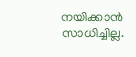നയിക്കാന്‍ സാധിച്ചില്ല.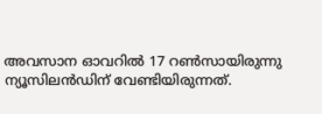അവസാന ഓവറില്‍ 17 റണ്‍സായിരുന്നു ന്യൂസിലന്‍ഡിന് വേണ്ടിയിരുന്നത്.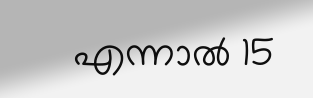എന്നാല്‍ 15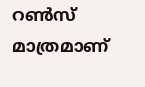റണ്‍സ് മാത്രമാണ്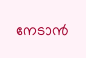നേടാന്‍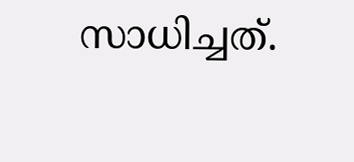സാധിച്ചത്.